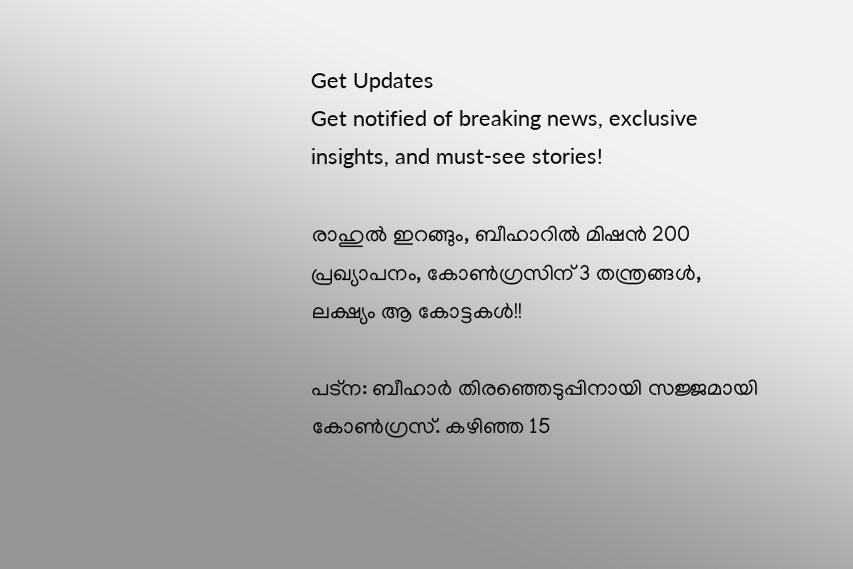Get Updates
Get notified of breaking news, exclusive insights, and must-see stories!

രാഹുല്‍ ഇറങ്ങും, ബീഹാറില്‍ മിഷന്‍ 200 പ്രഖ്യാപനം, കോണ്‍ഗ്രസിന് 3 തന്ത്രങ്ങള്‍, ലക്ഷ്യം ആ കോട്ടകള്‍!!

പട്‌ന: ബീഹാര്‍ തിരഞ്ഞെടുപ്പിനായി സജ്ജമായി കോണ്‍ഗ്രസ്. കഴിഞ്ഞ 15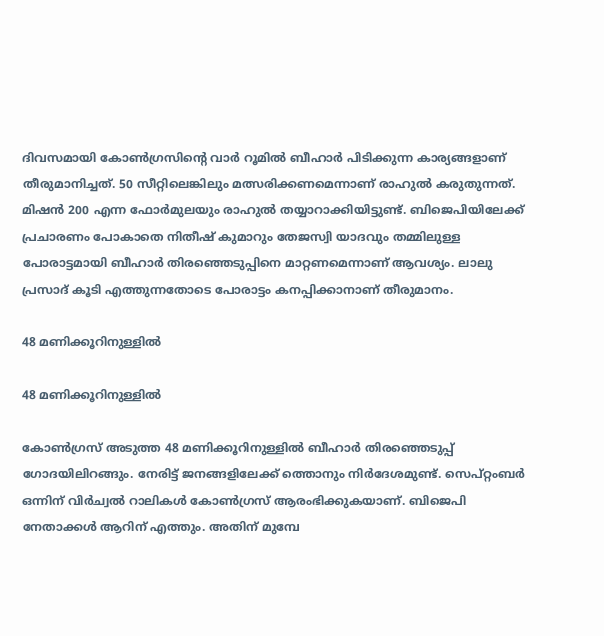ദിവസമായി കോണ്‍ഗ്രസിന്റെ വാര്‍ റൂമില്‍ ബീഹാര്‍ പിടിക്കുന്ന കാര്യങ്ങളാണ് തീരുമാനിച്ചത്. 50 സീറ്റിലെങ്കിലും മത്സരിക്കണമെന്നാണ് രാഹുല്‍ കരുതുന്നത്. മിഷന്‍ 200 എന്ന ഫോര്‍മുലയും രാഹുല്‍ തയ്യാറാക്കിയിട്ടുണ്ട്. ബിജെപിയിലേക്ക് പ്രചാരണം പോകാതെ നിതീഷ് കുമാറും തേജസ്വി യാദവും തമ്മിലുള്ള പോരാട്ടമായി ബീഹാര്‍ തിരഞ്ഞെടുപ്പിനെ മാറ്റണമെന്നാണ് ആവശ്യം. ലാലു പ്രസാദ് കൂടി എത്തുന്നതോടെ പോരാട്ടം കനപ്പിക്കാനാണ് തീരുമാനം.

48 മണിക്കൂറിനുള്ളില്‍

48 മണിക്കൂറിനുള്ളില്‍

കോണ്‍ഗ്രസ് അടുത്ത 48 മണിക്കൂറിനുള്ളില്‍ ബീഹാര്‍ തിരഞ്ഞെടുപ്പ് ഗോദയിലിറങ്ങും. നേരിട്ട് ജനങ്ങളിലേക്ക് ത്തൊനും നിര്‍ദേശമുണ്ട്. സെപ്റ്റംബര്‍ ഒന്നിന് വിര്‍ച്വല്‍ റാലികള്‍ കോണ്‍ഗ്രസ് ആരംഭിക്കുകയാണ്. ബിജെപി നേതാക്കള്‍ ആറിന് എത്തും. അതിന് മുമ്പേ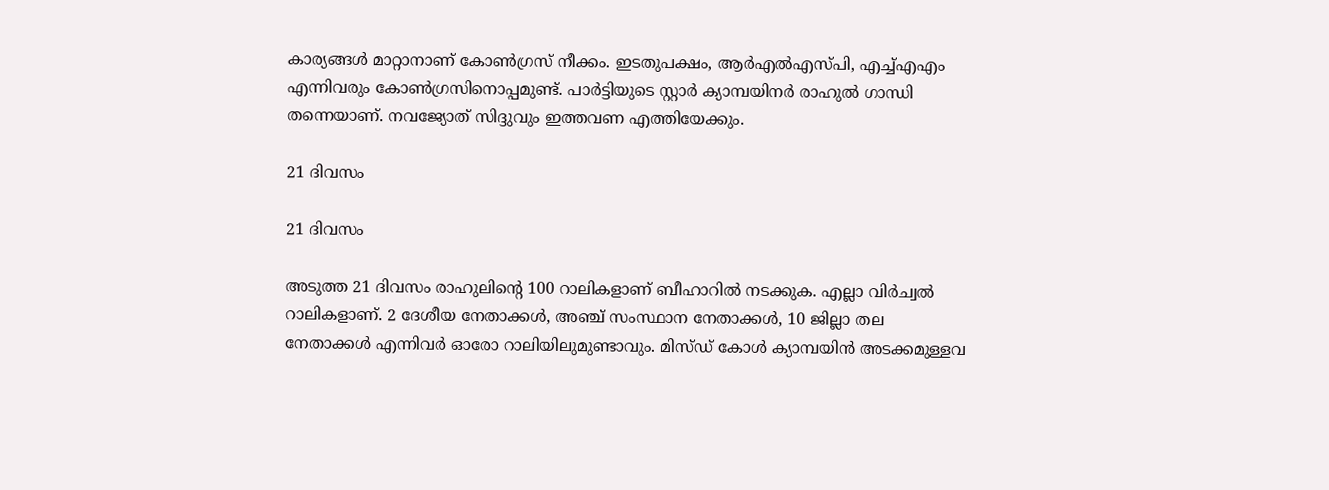കാര്യങ്ങള്‍ മാറ്റാനാണ് കോണ്‍ഗ്രസ് നീക്കം. ഇടതുപക്ഷം, ആര്‍എല്‍എസ്പി, എച്ച്എഎം എന്നിവരും കോണ്‍ഗ്രസിനൊപ്പമുണ്ട്. പാര്‍ട്ടിയുടെ സ്റ്റാര്‍ ക്യാമ്പയിനര്‍ രാഹുല്‍ ഗാന്ധി തന്നെയാണ്. നവജ്യോത് സിദ്ദുവും ഇത്തവണ എത്തിയേക്കും.

21 ദിവസം

21 ദിവസം

അടുത്ത 21 ദിവസം രാഹുലിന്റെ 100 റാലികളാണ് ബീഹാറില്‍ നടക്കുക. എല്ലാ വിര്‍ച്വല്‍ റാലികളാണ്. 2 ദേശീയ നേതാക്കള്‍, അഞ്ച് സംസ്ഥാന നേതാക്കള്‍, 10 ജില്ലാ തല നേതാക്കള്‍ എന്നിവര്‍ ഓരോ റാലിയിലുമുണ്ടാവും. മിസ്ഡ് കോള്‍ ക്യാമ്പയിന്‍ അടക്കമുള്ളവ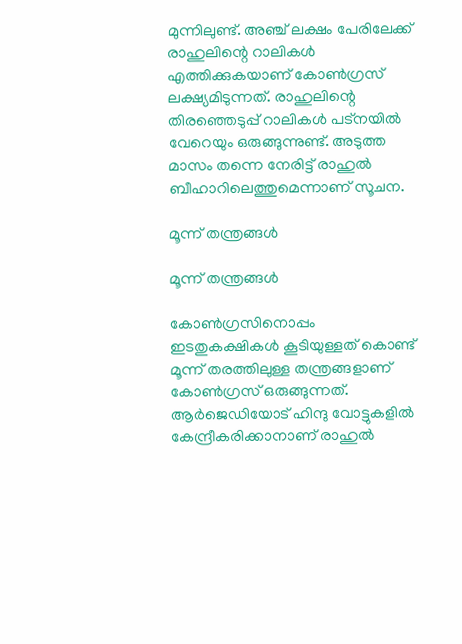മുന്നിലുണ്ട്. അഞ്ച് ലക്ഷം പേരിലേക്ക് രാഹുലിന്റെ റാലികള്‍ എത്തിക്കുകയാണ് കോണ്‍ഗ്രസ് ലക്ഷ്യമിടുന്നത്. രാഹുലിന്റെ തിരഞ്ഞെടുപ്പ് റാലികള്‍ പട്‌നയില്‍ വേറെയും ഒരുങ്ങുന്നുണ്ട്. അടുത്ത മാസം തന്നെ നേരിട്ട് രാഹുല്‍ ബീഹാറിലെത്തുമെന്നാണ് സൂചന.

മൂന്ന് തന്ത്രങ്ങള്‍

മൂന്ന് തന്ത്രങ്ങള്‍

കോണ്‍ഗ്രസിനൊപ്പം ഇടതുകക്ഷികള്‍ കൂടിയുള്ളത് കൊണ്ട് മൂന്ന് തരത്തിലുള്ള തന്ത്രങ്ങളാണ് കോണ്‍ഗ്രസ് ഒരുങ്ങുന്നത്. ആര്‍ജെഡിയോട് ഹിന്ദു വോട്ടുകളില്‍ കേന്ദ്രീകരിക്കാനാണ് രാഹുല്‍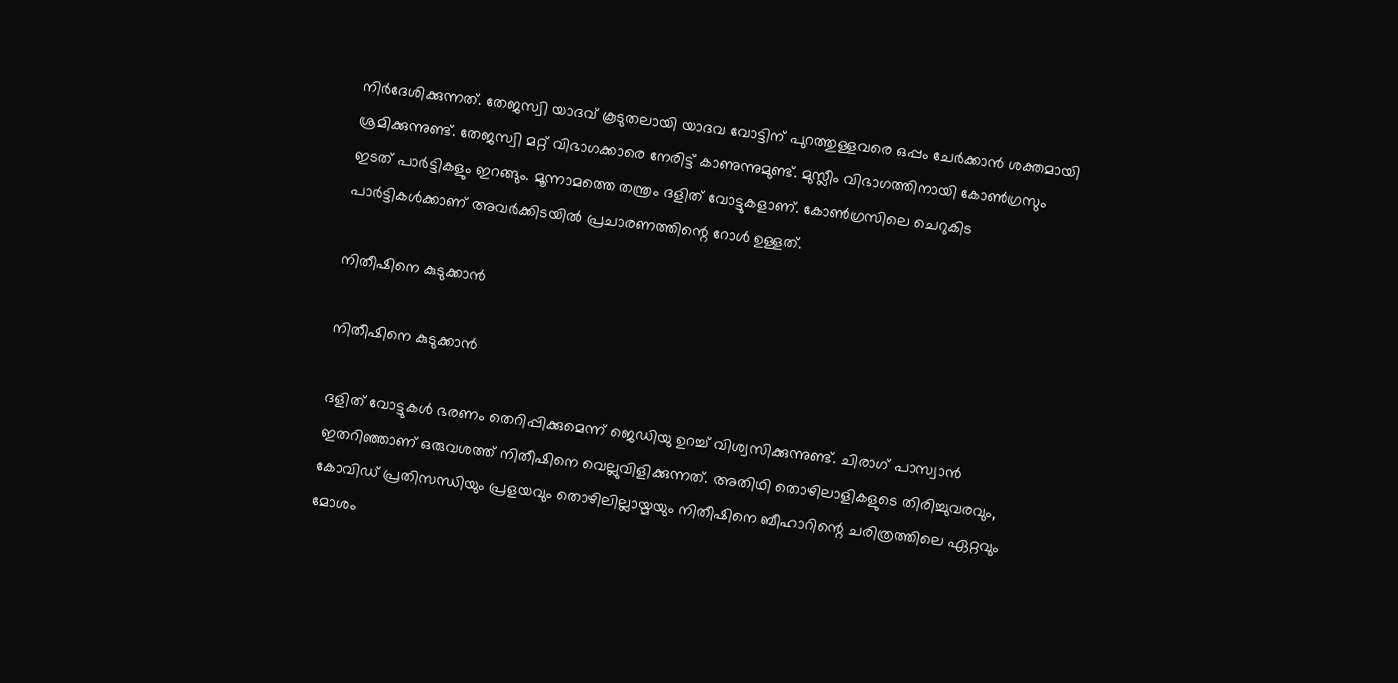നിര്‍ദേശിക്കുന്നത്. തേജസ്വി യാദവ് കൂടുതലായി യാദവ വോട്ടിന് പുറത്തുള്ളവരെ ഒപ്പം ചേര്‍ക്കാന്‍ ശക്തമായി ശ്രമിക്കുന്നുണ്ട്. തേജസ്വി മറ്റ് വിഭാഗക്കാരെ നേരിട്ട് കാണുന്നുമുണ്ട്. മുസ്ലീം വിഭാഗത്തിനായി കോണ്‍ഗ്രസും ഇടത് പാര്‍ട്ടികളും ഇറങ്ങും. മൂന്നാമത്തെ തന്ത്രം ദളിത് വോട്ടുകളാണ്. കോണ്‍ഗ്രസിലെ ചെറുകിട പാര്‍ട്ടികള്‍ക്കാണ് അവര്‍ക്കിടയില്‍ പ്രചാരണത്തിന്റെ റോള്‍ ഉള്ളത്.

നിതീഷിനെ കുടുക്കാന്‍

നിതീഷിനെ കുടുക്കാന്‍

ദളിത് വോട്ടുകള്‍ ഭരണം തെറിപ്പിക്കുമെന്ന് ജെഡിയു ഉറച്ച് വിശ്വസിക്കുന്നുണ്ട്. ചിരാഗ് പാസ്വാന്‍ ഇതറിഞ്ഞാണ് ഒരുവശത്ത് നിതീഷിനെ വെല്ലുവിളിക്കുന്നത്. അതിഥി തൊഴിലാളികളുടെ തിരിച്ചുവരവും, കോവിഡ് പ്രതിസന്ധിയും പ്രളയവും തൊഴിലില്ലായ്മയും നിതീഷിനെ ബീഹാറിന്റെ ചരിത്രത്തിലെ ഏറ്റവും മോശം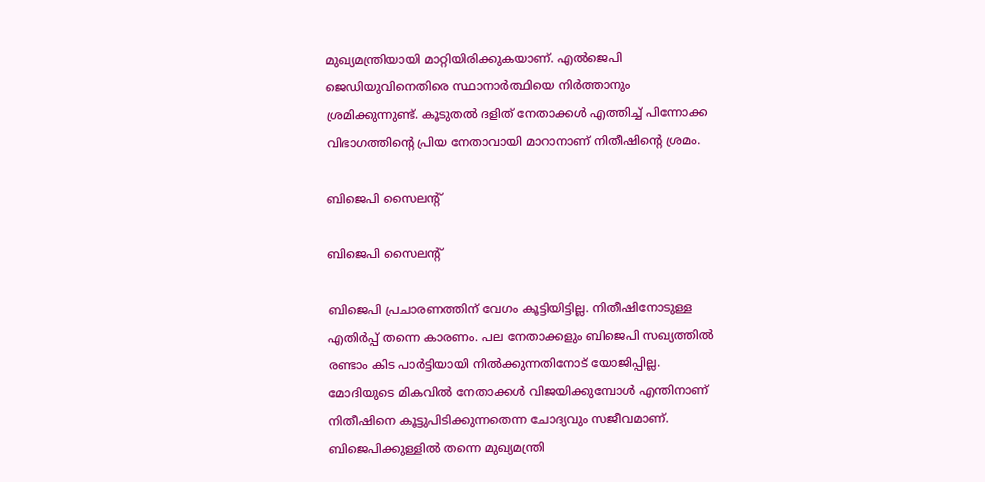മുഖ്യമന്ത്രിയായി മാറ്റിയിരിക്കുകയാണ്. എല്‍ജെപി ജെഡിയുവിനെതിരെ സ്ഥാനാര്‍ത്ഥിയെ നിര്‍ത്താനും ശ്രമിക്കുന്നുണ്ട്. കൂടുതല്‍ ദളിത് നേതാക്കള്‍ എത്തിച്ച് പിന്നോക്ക വിഭാഗത്തിന്റെ പ്രിയ നേതാവായി മാറാനാണ് നിതീഷിന്റെ ശ്രമം.

ബിജെപി സൈലന്റ്

ബിജെപി സൈലന്റ്

ബിജെപി പ്രചാരണത്തിന് വേഗം കൂട്ടിയിട്ടില്ല. നിതീഷിനോടുള്ള എതിര്‍പ്പ് തന്നെ കാരണം. പല നേതാക്കളും ബിജെപി സഖ്യത്തില്‍ രണ്ടാം കിട പാര്‍ട്ടിയായി നില്‍ക്കുന്നതിനോട് യോജിപ്പില്ല. മോദിയുടെ മികവില്‍ നേതാക്കള്‍ വിജയിക്കുമ്പോള്‍ എന്തിനാണ് നിതീഷിനെ കൂട്ടുപിടിക്കുന്നതെന്ന ചോദ്യവും സജീവമാണ്. ബിജെപിക്കുള്ളില്‍ തന്നെ മുഖ്യമന്ത്രി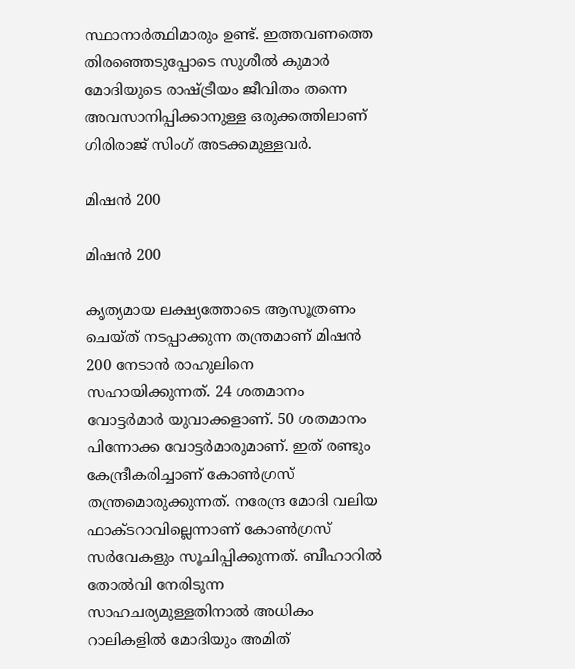സ്ഥാനാര്‍ത്ഥിമാരും ഉണ്ട്. ഇത്തവണത്തെ തിരഞ്ഞെടുപ്പോടെ സുശീല്‍ കുമാര്‍ മോദിയുടെ രാഷ്ട്രീയം ജീവിതം തന്നെ അവസാനിപ്പിക്കാനുള്ള ഒരുക്കത്തിലാണ് ഗിരിരാജ് സിംഗ് അടക്കമുള്ളവര്‍.

മിഷന്‍ 200

മിഷന്‍ 200

കൃത്യമായ ലക്ഷ്യത്തോടെ ആസൂത്രണം ചെയ്ത് നടപ്പാക്കുന്ന തന്ത്രമാണ് മിഷന്‍ 200 നേടാന്‍ രാഹുലിനെ സഹായിക്കുന്നത്. 24 ശതമാനം വോട്ടര്‍മാര്‍ യുവാക്കളാണ്. 50 ശതമാനം പിന്നോക്ക വോട്ടര്‍മാരുമാണ്. ഇത് രണ്ടും കേന്ദ്രീകരിച്ചാണ് കോണ്‍ഗ്രസ് തന്ത്രമൊരുക്കുന്നത്. നരേന്ദ്ര മോദി വലിയ ഫാക്ടറാവില്ലെന്നാണ് കോണ്‍ഗ്രസ് സര്‍വേകളും സൂചിപ്പിക്കുന്നത്. ബീഹാറില്‍ തോല്‍വി നേരിടുന്ന സാഹചര്യമുള്ളതിനാല്‍ അധികം റാലികളില്‍ മോദിയും അമിത്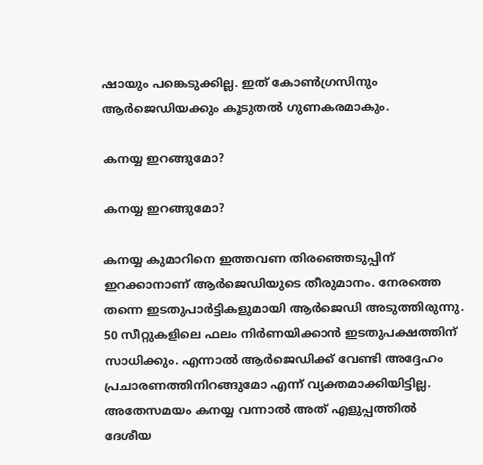ഷായും പങ്കെടുക്കില്ല. ഇത് കോണ്‍ഗ്രസിനും ആര്‍ജെഡിയക്കും കൂടുതല്‍ ഗുണകരമാകും.

കനയ്യ ഇറങ്ങുമോ?

കനയ്യ ഇറങ്ങുമോ?

കനയ്യ കുമാറിനെ ഇത്തവണ തിരഞ്ഞെടുപ്പിന് ഇറക്കാനാണ് ആര്‍ജെഡിയുടെ തീരുമാനം. നേരത്തെ തന്നെ ഇടതുപാര്‍ട്ടികളുമായി ആര്‍ജെഡി അടുത്തിരുന്നു. 50 സീറ്റുകളിലെ ഫലം നിര്‍ണയിക്കാന്‍ ഇടതുപക്ഷത്തിന് സാധിക്കും. എന്നാല്‍ ആര്‍ജെഡിക്ക് വേണ്ടി അദ്ദേഹം പ്രചാരണത്തിനിറങ്ങുമോ എന്ന് വ്യക്തമാക്കിയിട്ടില്ല. അതേസമയം കനയ്യ വന്നാല്‍ അത് എളുപ്പത്തില്‍ ദേശീയ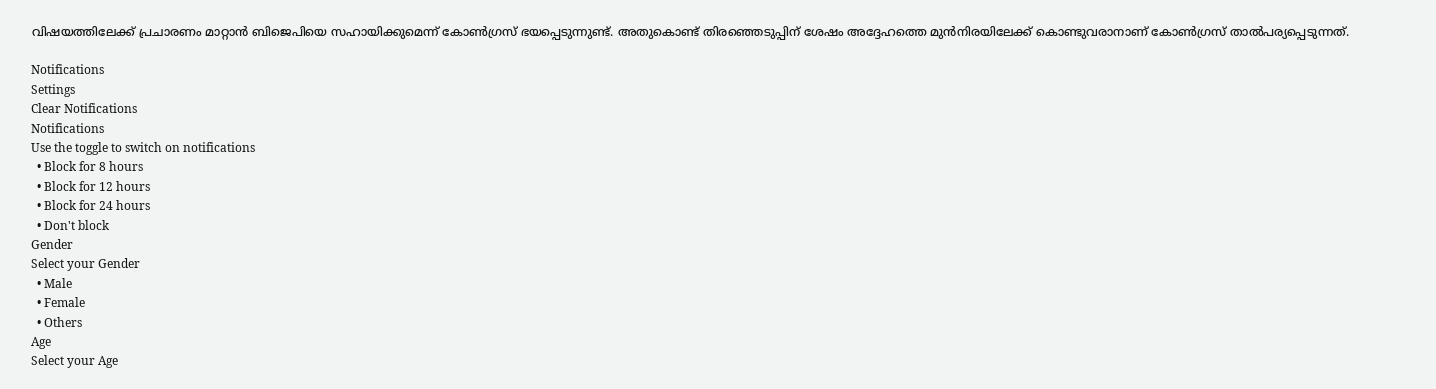വിഷയത്തിലേക്ക് പ്രചാരണം മാറ്റാന്‍ ബിജെപിയെ സഹായിക്കുമെന്ന് കോണ്‍ഗ്രസ് ഭയപ്പെടുന്നുണ്ട്. അതുകൊണ്ട് തിരഞ്ഞെടുപ്പിന് ശേഷം അദ്ദേഹത്തെ മുന്‍നിരയിലേക്ക് കൊണ്ടുവരാനാണ് കോണ്‍ഗ്രസ് താല്‍പര്യപ്പെടുന്നത്.

Notifications
Settings
Clear Notifications
Notifications
Use the toggle to switch on notifications
  • Block for 8 hours
  • Block for 12 hours
  • Block for 24 hours
  • Don't block
Gender
Select your Gender
  • Male
  • Female
  • Others
Age
Select your Age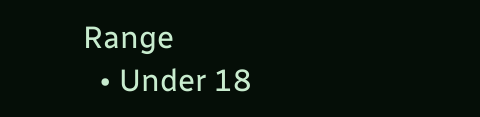Range
  • Under 18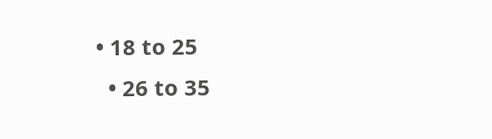• 18 to 25
  • 26 to 35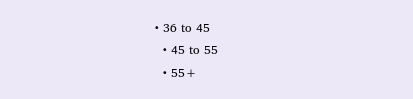• 36 to 45
  • 45 to 55
  • 55+